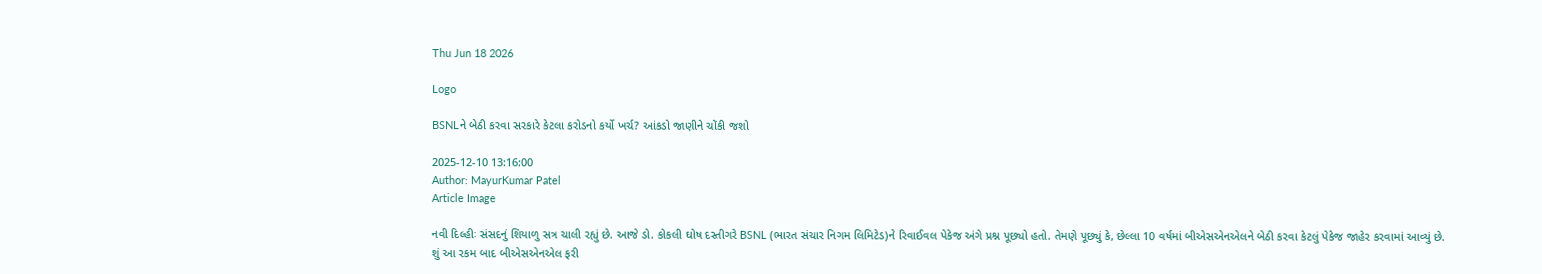Thu Jun 18 2026

Logo

BSNLને બેઠી કરવા સરકારે કેટલા કરોડનો કર્યો ખર્ચ? આંકડો જાણીને ચોંકી જશો

2025-12-10 13:16:00
Author: MayurKumar Patel
Article Image

નવી દિલ્હીઃ સંસદનું શિયાળુ સત્ર ચાલી રહ્યું છે. આજે ડો. કોકલી ઘોષ દસ્તીગરે BSNL (ભારત સંચાર નિગમ લિમિટેડ)ને રિવાઈવલ પેકેજ અંગે પ્રશ્ન પૂછ્યો હતો. તેમણે પૂછ્યું કે, છેલ્લા 10 વર્ષમાં બીએસએનએલને બેઠી કરવા કેટલું પેકેજ જાહેર કરવામાં આવ્યું છે. શું આ રકમ બાદ બીએસએનએલ ફરી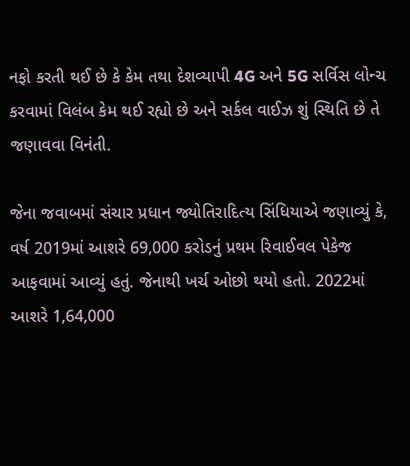નફો કરતી થઈ છે કે કેમ તથા દેશવ્યાપી 4G અને 5G સર્વિસ લોન્ચ કરવામાં વિલંબ કેમ થઈ રહ્યો છે અને સર્કલ વાઈઝ શું સ્થિતિ છે તે જણાવવા વિનંતી.

જેના જવાબમાં સંચાર પ્રધાન જ્યોતિરાદિત્ય સિંધિયાએ જણાવ્યું કે, વર્ષ 2019માં આશરે 69,000 કરોડનું પ્રથમ રિવાઈવલ પેકેજ આફવામાં આવ્યું હતું. જેનાથી ખર્ચ ઓછો થયો હતો. 2022માં આશરે 1,64,000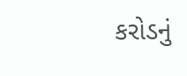કરોડનું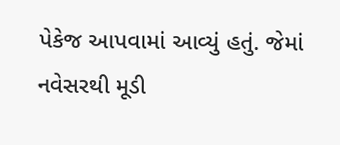પેકેજ આપવામાં આવ્યું હતું. જેમાં નવેસરથી મૂડી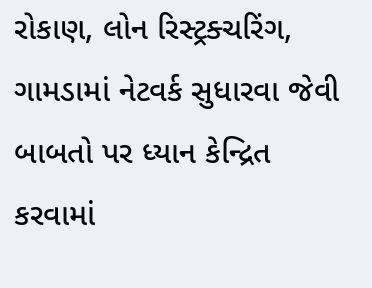રોકાણ, લોન રિસ્ટ્રક્ચરિંગ, ગામડામાં નેટવર્ક સુધારવા જેવી બાબતો પર ધ્યાન કેન્દ્રિત કરવામાં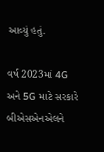આવ્યું હતું.

વર્ષ 2023માં 4G અને 5G માટે સરકારે બીએસએનએલને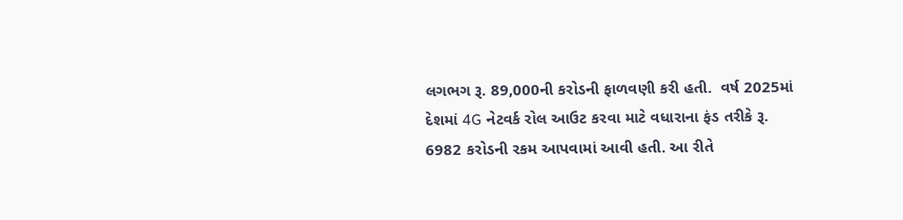લગભગ રૂ. 89,000ની કરોડની ફાળવણી કરી હતી.  વર્ષ 2025માં દેશમાં 4G નેટવર્ક રોલ આઉટ કરવા માટે વધારાના ફંડ તરીકે રૂ. 6982 કરોડની રકમ આપવામાં આવી હતી. આ રીતે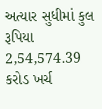અત્યાર સુધીમાં કુલ રૂપિયા 2,54,574.39 કરોડ ખર્ચ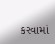કરવામાં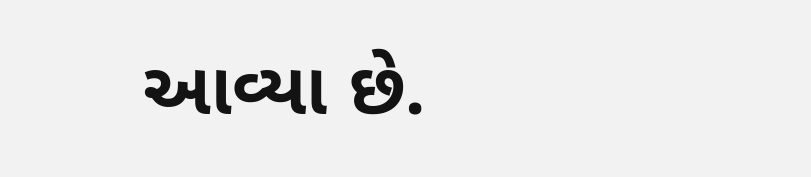આવ્યા છે.